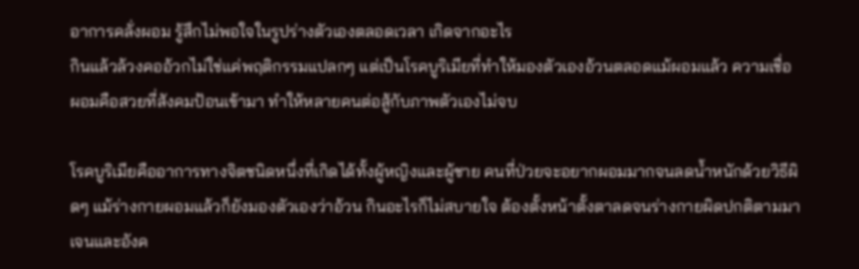อาการคลั่งผอม รู้สึกไม่พอใจในรูปร่างตัวเองตลอดเวลา เกิดจากอะไร
กินแล้วล้วงคออ้วกไม่ใช่แค่พฤติกรรมแปลกๆ แต่เป็นโรคบูริเมียที่ทำให้มองตัวเองอ้วนตลอดแม้ผอมแล้ว ความเชื่อผอมคือสวยที่สังคมป้อนเข้ามา ทำให้หลายคนต่อสู้กับภาพตัวเองไม่จบ

โรคบูริเมียคืออาการทางจิตชนิดหนึ่งที่เกิดได้ทั้งผู้หญิงและผู้ชาย คนที่ป่วยจะอยากผอมมากจนลดน้ำหนักด้วยวิธีผิดๆ แม้ร่างกายผอมแล้วก็ยังมองตัวเองว่าอ้วน กินอะไรก็ไม่สบายใจ ต้องตั้งหน้าตั้งตาลดจนร่างกายผิดปกติตามมา
เจนและอังค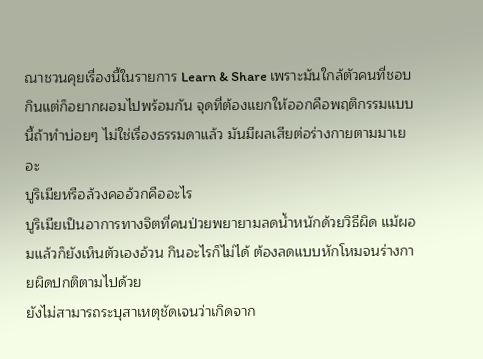ณาชวนคุยเรื่องนี้ในรายการ Learn & Share เพราะมันใกล้ตัวคนที่ชอบกินแต่ก็อยากผอมไปพร้อมกัน จุดที่ต้องแยกให้ออกคือพฤติกรรมแบบนี้ถ้าทำบ่อยๆ ไม่ใช่เรื่องธรรมดาแล้ว มันมีผลเสียต่อร่างกายตามมาเยอะ
บูริเมียหรือล้วงคออ้วกคืออะไร
บูริเมียเป็นอาการทางจิตที่คนป่วยพยายามลดน้ำหนักด้วยวิธีผิด แม้ผอมแล้วก็ยังเห็นตัวเองอ้วน กินอะไรก็ไม่ได้ ต้องลดแบบหักโหมจนร่างกายผิดปกติตามไปด้วย
ยังไม่สามารถระบุสาเหตุชัดเจนว่าเกิดจาก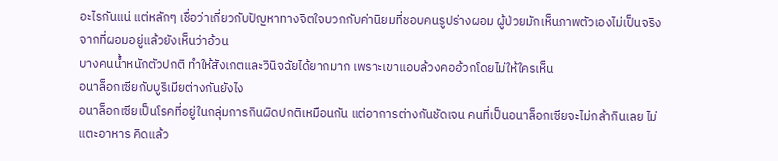อะไรกันแน่ แต่หลักๆ เชื่อว่าเกี่ยวกับปัญหาทางจิตใจบวกกับค่านิยมที่ชอบคนรูปร่างผอม ผู้ป่วยมักเห็นภาพตัวเองไม่เป็นจริง จากที่ผอมอยู่แล้วยังเห็นว่าอ้วน
บางคนน้ำหนักตัวปกติ ทำให้สังเกตและวินิจฉัยได้ยากมาก เพราะเขาแอบล้วงคออ้วกโดยไม่ให้ใครเห็น
อนาล็อกเซียกับบูริเมียต่างกันยังไง
อนาล็อกเซียเป็นโรคที่อยู่ในกลุ่มการกินผิดปกติเหมือนกัน แต่อาการต่างกันชัดเจน คนที่เป็นอนาล็อกเซียจะไม่กล้ากินเลย ไม่แตะอาหาร คิดแล้ว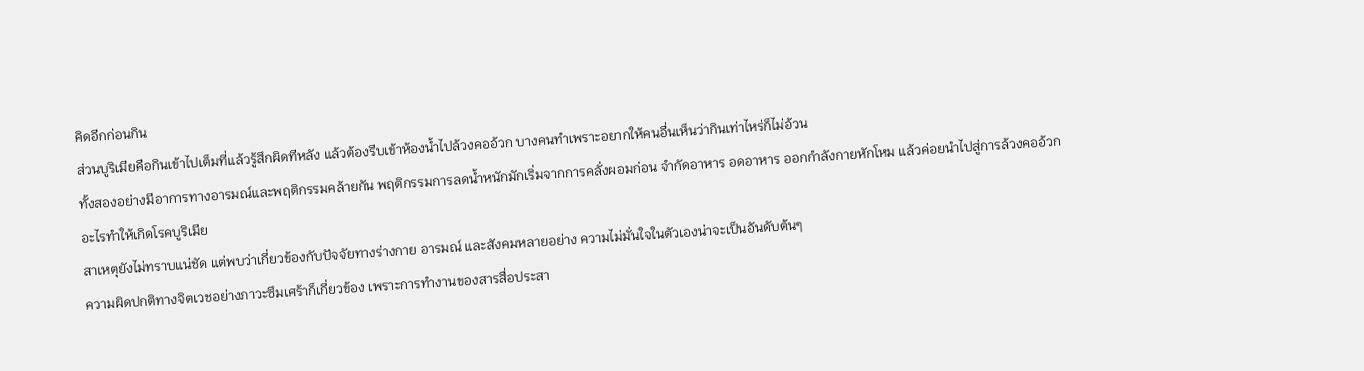คิดอีกก่อนกิน
ส่วนบูริเมียคือกินเข้าไปเต็มที่แล้วรู้สึกผิดทีหลัง แล้วต้องรีบเข้าห้องน้ำไปล้วงคออ้วก บางคนทำเพราะอยากให้คนอื่นเห็นว่ากินเท่าไหร่ก็ไม่อ้วน
ทั้งสองอย่างมีอาการทางอารมณ์และพฤติกรรมคล้ายกัน พฤติกรรมการลดน้ำหนักมักเริ่มจากการคลั่งผอมก่อน จำกัดอาหาร อดอาหาร ออกกำลังกายหักโหม แล้วค่อยนำไปสู่การล้วงคออ้วก
อะไรทำให้เกิดโรคบูริเมีย
สาเหตุยังไม่ทราบแน่ชัด แต่พบว่าเกี่ยวข้องกับปัจจัยทางร่างกาย อารมณ์ และสังคมหลายอย่าง ความไม่มั่นใจในตัวเองน่าจะเป็นอันดับต้นๆ
ความผิดปกติทางจิตเวชอย่างภาวะซึมเศร้าก็เกี่ยวข้อง เพราะการทำงานของสารสื่อประสา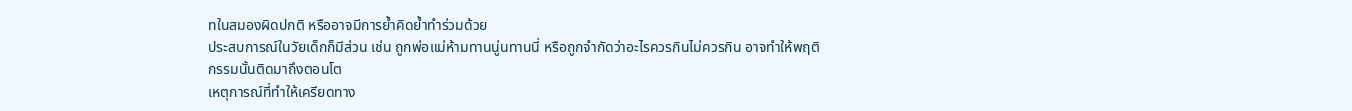ทในสมองผิดปกติ หรืออาจมีการย้ำคิดย้ำทำร่วมด้วย
ประสบการณ์ในวัยเด็กก็มีส่วน เช่น ถูกพ่อแม่ห้ามทานนู่นทานนี่ หรือถูกจำกัดว่าอะไรควรกินไม่ควรกิน อาจทำให้พฤติกรรมนั้นติดมาถึงตอนโต
เหตุการณ์ที่ทำให้เครียดทาง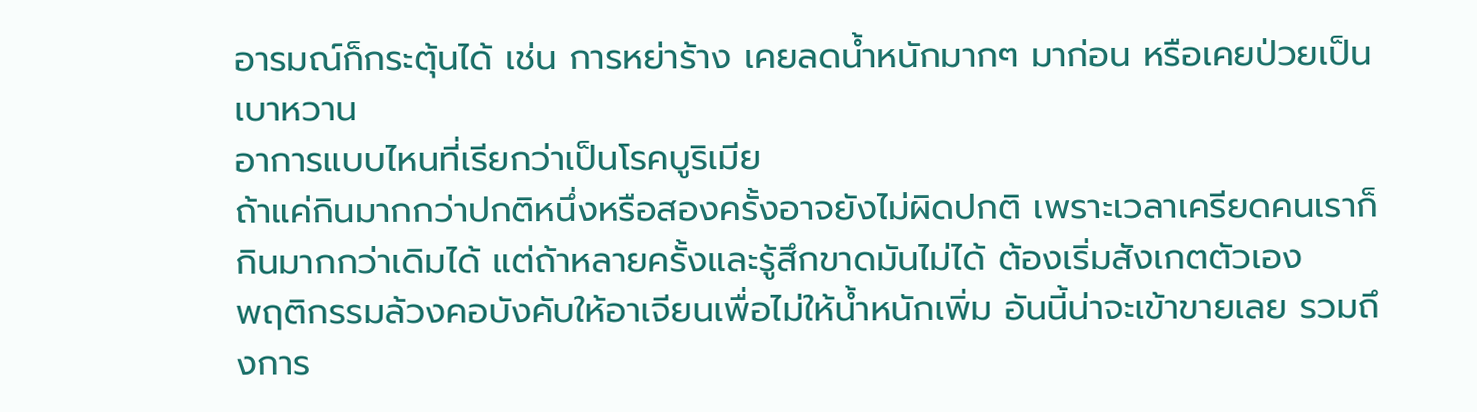อารมณ์ก็กระตุ้นได้ เช่น การหย่าร้าง เคยลดน้ำหนักมากๆ มาก่อน หรือเคยป่วยเป็นเบาหวาน
อาการแบบไหนที่เรียกว่าเป็นโรคบูริเมีย
ถ้าแค่กินมากกว่าปกติหนึ่งหรือสองครั้งอาจยังไม่ผิดปกติ เพราะเวลาเครียดคนเราก็กินมากกว่าเดิมได้ แต่ถ้าหลายครั้งและรู้สึกขาดมันไม่ได้ ต้องเริ่มสังเกตตัวเอง
พฤติกรรมล้วงคอบังคับให้อาเจียนเพื่อไม่ให้น้ำหนักเพิ่ม อันนี้น่าจะเข้าขายเลย รวมถึงการ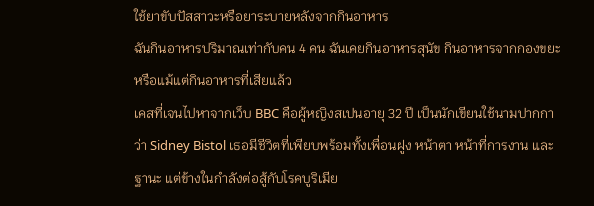ใช้ยาขับปัสสาวะหรือยาระบายหลังจากกินอาหาร
ฉันกินอาหารปริมาณเท่ากับคน 4 คน ฉันเคยกินอาหารสุนัข กินอาหารจากกองขยะ หรือแม้แต่กินอาหารที่เสียแล้ว
เคสที่เจนไปหาจากเว็บ BBC คือผู้หญิงสเปนอายุ 32 ปี เป็นนักเขียนใช้นามปากกาว่า Sidney Bistol เธอมีชีวิตที่เพียบพร้อมทั้งเพื่อนฝูง หน้าตา หน้าที่การงาน และฐานะ แต่ข้างในกำลังต่อสู้กับโรคบูริเมีย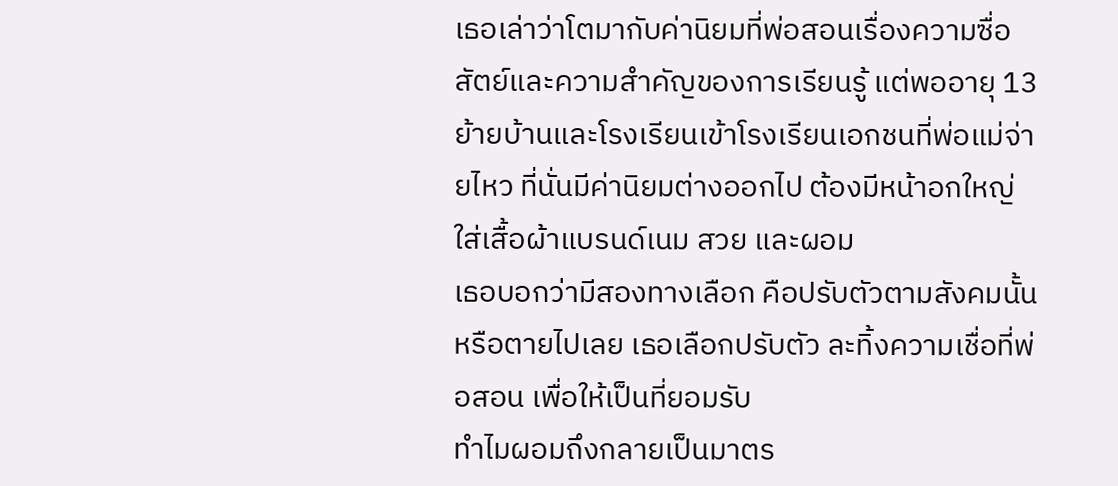เธอเล่าว่าโตมากับค่านิยมที่พ่อสอนเรื่องความซื่อสัตย์และความสำคัญของการเรียนรู้ แต่พออายุ 13 ย้ายบ้านและโรงเรียนเข้าโรงเรียนเอกชนที่พ่อแม่จ่ายไหว ที่นั่นมีค่านิยมต่างออกไป ต้องมีหน้าอกใหญ่ ใส่เสื้อผ้าแบรนด์เนม สวย และผอม
เธอบอกว่ามีสองทางเลือก คือปรับตัวตามสังคมนั้นหรือตายไปเลย เธอเลือกปรับตัว ละทิ้งความเชื่อที่พ่อสอน เพื่อให้เป็นที่ยอมรับ
ทำไมผอมถึงกลายเป็นมาตร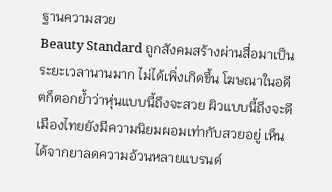ฐานความสวย
Beauty Standard ถูกสังคมสร้างผ่านสื่อมาเป็นระยะเวลานานมาก ไม่ได้เพิ่งเกิดขึ้น โฆษณาในอดีตก็ตอกย้ำว่าหุ่นแบบนี้ถึงจะสวย ผิวแบบนี้ถึงจะดี
เมืองไทยยังมีความนิยมผอมเท่ากับสวยอยู่ เห็นได้จากยาลดความอ้วนหลายแบรนด์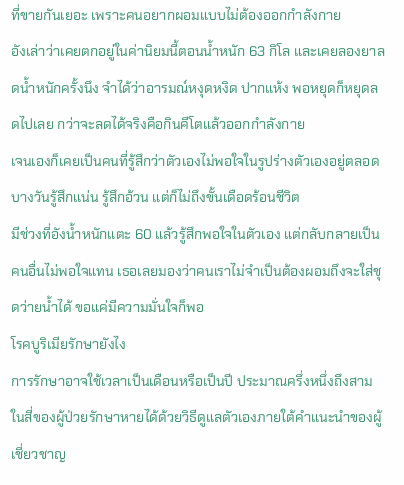ที่ขายกันเยอะ เพราะคนอยากผอมแบบไม่ต้องออกกำลังกาย
อังเล่าว่าเคยตกอยู่ในค่านิยมนี้ตอนน้ำหนัก 63 กิโล และเคยลองยาลดน้ำหนักครั้งนึง จำได้ว่าอารมณ์หงุดหงิด ปากแห้ง พอหยุดก็หยุดลดไปเลย กว่าจะลดได้จริงคือกินคีโตแล้วออกกำลังกาย
เจนเองก็เคยเป็นคนที่รู้สึกว่าตัวเองไม่พอใจในรูปร่างตัวเองอยู่ตลอด บางวันรู้สึกแน่น รู้สึกอ้วน แต่ก็ไม่ถึงขั้นเดือดร้อนชีวิต
มีช่วงที่อังน้ำหนักแตะ 60 แล้วรู้สึกพอใจในตัวเอง แต่กลับกลายเป็นคนอื่นไม่พอใจแทน เธอเลยมองว่าคนเราไม่จำเป็นต้องผอมถึงจะใส่ชุดว่ายน้ำได้ ขอแค่มีความมั่นใจก็พอ
โรคบูริเมียรักษายังไง
การรักษาอาจใช้เวลาเป็นเดือนหรือเป็นปี ประมาณครึ่งหนึ่งถึงสามในสี่ของผู้ป่วยรักษาหายได้ด้วยวิธีดูแลตัวเองภายใต้คำแนะนำของผู้เชี่ยวชาญ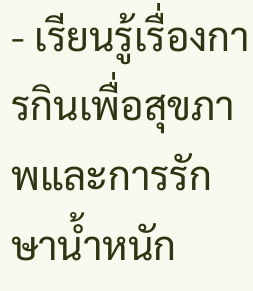- เรียนรู้เรื่องการกินเพื่อสุขภาพและการรักษาน้ำหนัก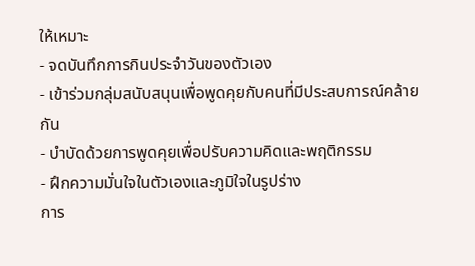ให้เหมาะ
- จดบันทึกการกินประจำวันของตัวเอง
- เข้าร่วมกลุ่มสนับสนุนเพื่อพูดคุยกับคนที่มีประสบการณ์คล้ายกัน
- บำบัดด้วยการพูดคุยเพื่อปรับความคิดและพฤติกรรม
- ฝึกความมั่นใจในตัวเองและภูมิใจในรูปร่าง
การ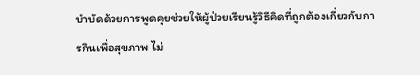บำบัดด้วยการพูดคุยช่วยให้ผู้ป่วยเรียนรู้วิธีคิดที่ถูกต้องเกี่ยวกับการกินเพื่อสุขภาพ ไม่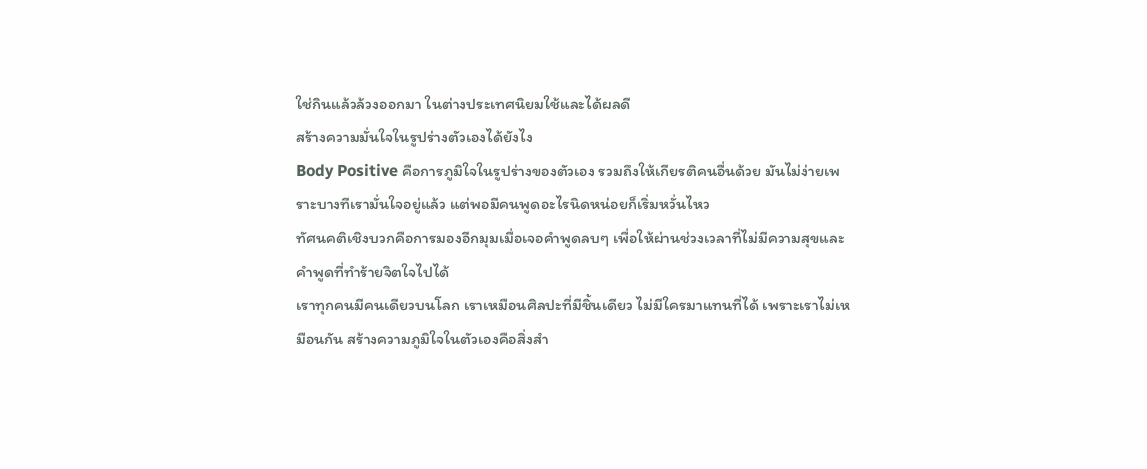ใช่กินแล้วล้วงออกมา ในต่างประเทศนิยมใช้และได้ผลดี
สร้างความมั่นใจในรูปร่างตัวเองได้ยังไง
Body Positive คือการภูมิใจในรูปร่างของตัวเอง รวมถึงให้เกียรติคนอื่นด้วย มันไม่ง่ายเพราะบางทีเรามั่นใจอยู่แล้ว แต่พอมีคนพูดอะไรนิดหน่อยก็เริ่มหวั่นไหว
ทัศนคติเชิงบวกคือการมองอีกมุมเมื่อเจอคำพูดลบๆ เพื่อให้ผ่านช่วงเวลาที่ไม่มีความสุขและคำพูดที่ทำร้ายจิตใจไปได้
เราทุกคนมีคนเดียวบนโลก เราเหมือนศิลปะที่มีชิ้นเดียว ไม่มีใครมาแทนที่ได้ เพราะเราไม่เหมือนกัน สร้างความภูมิใจในตัวเองคือสิ่งสำ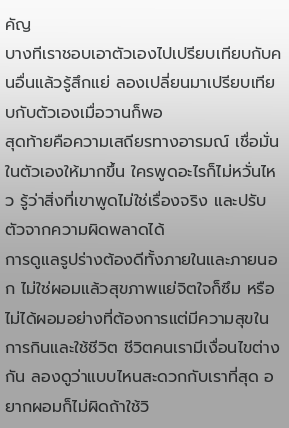คัญ
บางทีเราชอบเอาตัวเองไปเปรียบเทียบกับคนอื่นแล้วรู้สึกแย่ ลองเปลี่ยนมาเปรียบเทียบกับตัวเองเมื่อวานก็พอ
สุดท้ายคือความเสถียรทางอารมณ์ เชื่อมั่นในตัวเองให้มากขึ้น ใครพูดอะไรก็ไม่หวั่นไหว รู้ว่าสิ่งที่เขาพูดไม่ใช่เรื่องจริง และปรับตัวจากความผิดพลาดได้
การดูแลรูปร่างต้องดีทั้งภายในและภายนอก ไม่ใช่ผอมแล้วสุขภาพแย่จิตใจก็ซึม หรือไม่ได้ผอมอย่างที่ต้องการแต่มีความสุขในการกินและใช้ชีวิต ชีวิตคนเรามีเงื่อนไขต่างกัน ลองดูว่าแบบไหนสะดวกกับเราที่สุด อยากผอมก็ไม่ผิดถ้าใช้วิ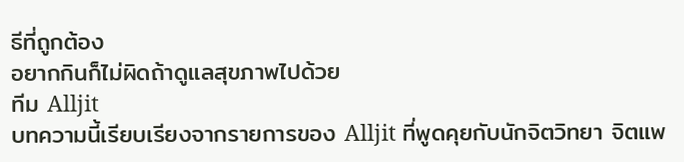ธีที่ถูกต้อง
อยากกินก็ไม่ผิดถ้าดูแลสุขภาพไปด้วย
ทีม Alljit
บทความนี้เรียบเรียงจากรายการของ Alljit ที่พูดคุยกับนักจิตวิทยา จิตแพ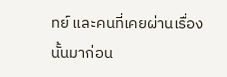ทย์ และคนที่เคยผ่านเรื่องนั้นมาก่อน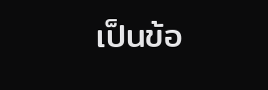เป็นข้อ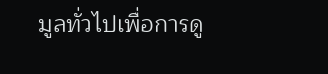มูลทั่วไปเพื่อการดู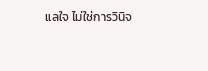แลใจ ไม่ใช่การวินิจ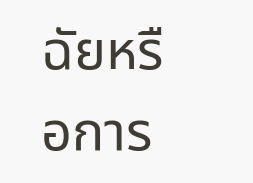ฉัยหรือการ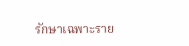รักษาเฉพาะราย